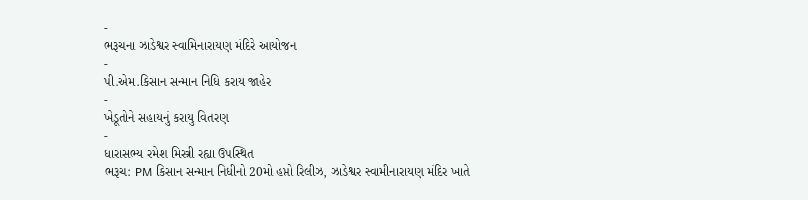-
ભરૂચના ઝાડેશ્વર સ્વામિનારાયણ મંદિરે આયોજન
-
પી.એમ.કિસાન સન્માન નિધિ કરાય જાહેર
-
ખેડૂતોને સહાયનું કરાયુ વિતરણ
-
ધારાસભ્ય રમેશ મિસ્ત્રી રહ્યા ઉપસ્થિત
ભરૂચ: PM કિસાન સન્માન નિધીનો 20મો હપ્તો રિલીઝ, ઝાડેશ્વર સ્વામીનારાયણ મંદિર ખાતે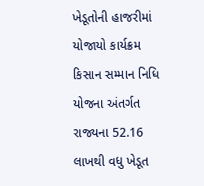ખેડૂતોની હાજરીમાં યોજાયો કાર્યક્રમ
કિસાન સમ્માન નિધિ યોજના અંતર્ગત રાજ્યના 52.16 લાખથી વધુ ખેડૂત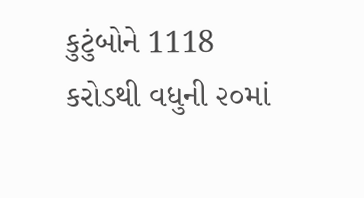કુટુંબોને 1118 કરોડથી વધુની ૨૦માં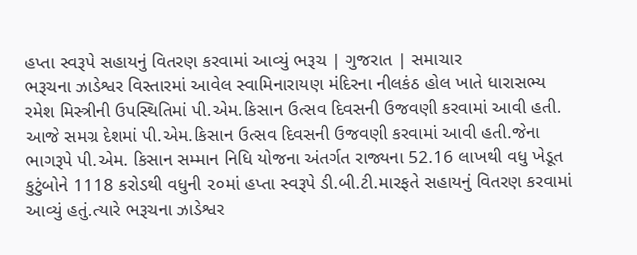હપ્તા સ્વરૂપે સહાયનું વિતરણ કરવામાં આવ્યું ભરૂચ | ગુજરાત | સમાચાર
ભરૂચના ઝાડેશ્વર વિસ્તારમાં આવેલ સ્વામિનારાયણ મંદિરના નીલકંઠ હોલ ખાતે ધારાસભ્ય રમેશ મિસ્ત્રીની ઉપસ્થિતિમાં પી.એમ.કિસાન ઉત્સવ દિવસની ઉજવણી કરવામાં આવી હતી.
આજે સમગ્ર દેશમાં પી.એમ.કિસાન ઉત્સવ દિવસની ઉજવણી કરવામાં આવી હતી.જેના ભાગરૂપે પી.એમ. કિસાન સમ્માન નિધિ યોજના અંતર્ગત રાજ્યના 52.16 લાખથી વધુ ખેડૂત કુટુંબોને 1118 કરોડથી વધુની ૨૦માં હપ્તા સ્વરૂપે ડી.બી.ટી.મારફતે સહાયનું વિતરણ કરવામાં આવ્યું હતું.ત્યારે ભરૂચના ઝાડેશ્વર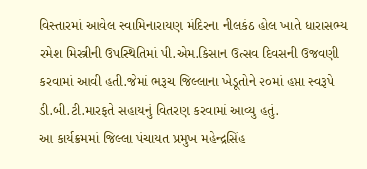વિસ્તારમાં આવેલ સ્વામિનારાયણ મંદિરના નીલકંઠ હોલ ખાતે ધારાસભ્ય રમેશ મિસ્ત્રીની ઉપસ્થિતિમાં પી.એમ.કિસાન ઉત્સવ દિવસની ઉજવણી કરવામાં આવી હતી.જેમાં ભરૂચ જિલ્લાના ખેડૂતોને ૨૦માં હપ્તા સ્વરૂપે ડી.બી.ટી.મારફતે સહાયનું વિતરણ કરવામાં આવ્યુ હતું.
આ કાર્યક્રમમાં જિલ્લા પંચાયત પ્રમુખ મહેન્દ્રસિંહ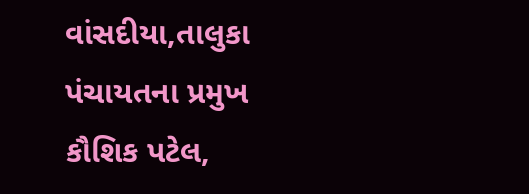વાંસદીયા,તાલુકા પંચાયતના પ્રમુખ કૌશિક પટેલ,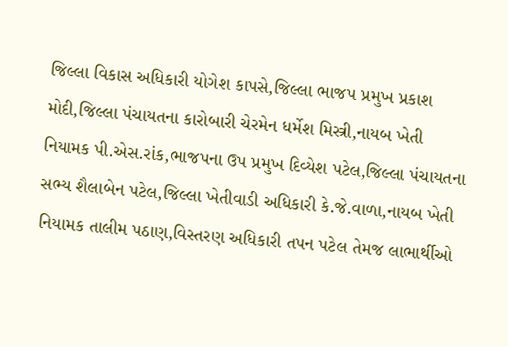જિલ્લા વિકાસ અધિકારી યોગેશ કાપસે,જિલ્લા ભાજપ પ્રમુખ પ્રકાશ મોદી,જિલ્લા પંચાયતના કારોબારી ચેરમેન ધર્મેશ મિસ્ત્રી,નાયબ ખેતી નિયામક પી.એસ.રાંક,ભાજપના ઉપ પ્રમુખ દિવ્યેશ પટેલ,જિલ્લા પંચાયતના સભ્ય શૈલાબેન પટેલ,જિલ્લા ખેતીવાડી અધિકારી કે.જે.વાળા,નાયબ ખેતી નિયામક તાલીમ પઠાણ,વિસ્તરણ અધિકારી તપન પટેલ તેમજ લાભાર્થીઓ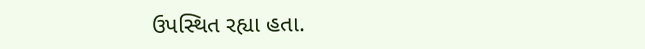ઉપસ્થિત રહ્યા હતા.